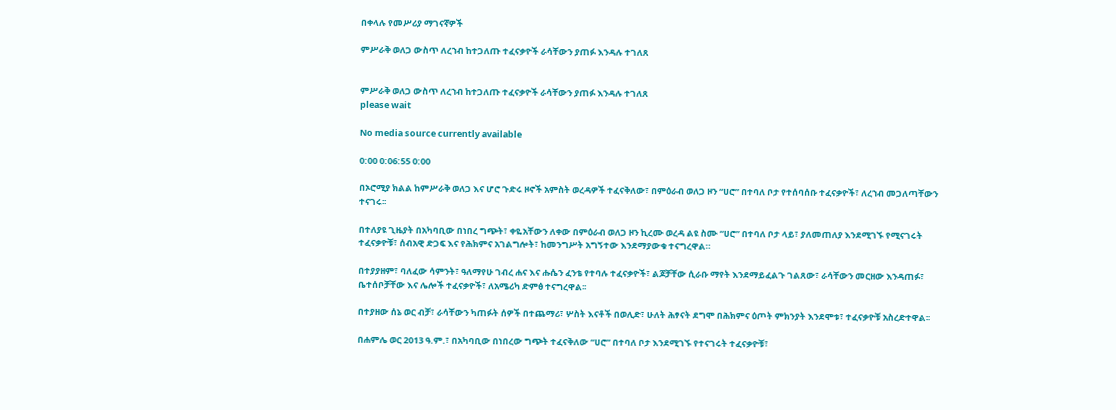በቀላሉ የመሥሪያ ማገናኛዎች

ምሥራቅ ወለጋ ውስጥ ለረኀብ ከተጋለጡ ተፈናቃዮች ራሳቸውን ያጠፉ እንዳሉ ተገለጸ


ምሥራቅ ወለጋ ውስጥ ለረኀብ ከተጋለጡ ተፈናቃዮች ራሳቸውን ያጠፉ እንዳሉ ተገለጸ
please wait

No media source currently available

0:00 0:06:55 0:00

በኦሮሚያ ክልል ከምሥራቅ ወለጋ እና ሆሮ ጉድሩ ዞኖች አምስት ወረዳዎች ተፈናቅለው፣ በምዕራብ ወለጋ ዞን “ሀሮ” በተባለ ቦታ የተሰባሰቡ ተፈናቃዮች፣ ለረኀብ መጋለጣቸውን ተናገሩ፡፡

በተለያዩ ጊዜያት በአካባቢው በነበረ ግጭት፣ ቀዬአቸውን ለቀው በምዕራብ ወለጋ ዞን ኪረሙ ወረዳ ልዩ ስሙ “ሀሮ” በተባለ ቦታ ላይ፣ ያለመጠለያ እንደሚገኙ የሚናገሩት ተፈናቃዮቹ፣ ሰብአዊ ድጋፍ እና የሕክምና አገልግሎት፣ ከመንግሥት አግኝተው እንደማያውቁ ተናግረዋል።

በተያያዘም፣ ባለፈው ሳምንት፣ ዓለማየሁ ገብረ ሐና እና ሑሴን ፈንቴ የተባሉ ተፈናቃዮች፣ ልጆቻቸው ሲራቡ ማየት እንደማይፈልጉ ገልጸው፣ ራሳቸውን መርዘው እንዳጠፉ፣ ቤተሰቦቻቸው እና ሌሎች ተፈናቃዮች፣ ለአሜሪካ ድምፅ ተናግረዋል፡፡

በተያዘው ሰኔ ወር ብቻ፣ ራሳቸውን ካጠፉት ሰዎች በተጨማሪ፣ ሦስት እናቶች በወሊድ፣ ሁለት ሕፃናት ደግሞ በሕክምና ዕጦት ምክንያት እንደሞቱ፣ ተፈናቃዮቹ አስረድተዋል፡፡

በሐምሌ ወር 2013 ዓ.ም.፣ በአካባቢው በነበረው ግጭት ተፈናቅለው “ሀሮ” በተባለ ቦታ እንደሚገኙ የተናገሩት ተፈናቃዮቹ፣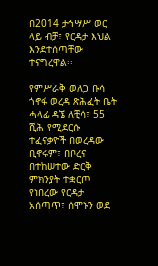በ2014 ታኅሣሥ ወር ላይ ብቻ፣ የርዳታ እህል እንደተሰጣቸው ተናግረዋል፡፡

የምሥራቅ ወለጋ ቡሳ ጎኖፋ ወረዳ ጽሕፈት ቤት ሓላፊ ዳኜ ለቺሳ፣ 55 ሺሕ የሚደርሱ ተፈናቃዮች በወረዳው ቢኖሩም፣ በቦረና በተከሠተው ድርቅ ምክንያት ተቋርጦ የነበረው የርዳታ አሰጣጥ፣ ሰሞኑን ወደ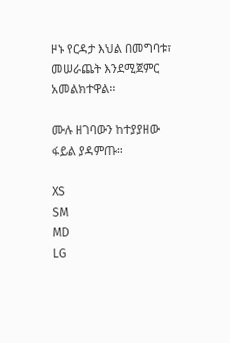ዞኑ የርዳታ እህል በመግባቱ፣ መሠራጨት እንደሚጀምር አመልክተዋል፡፡

ሙሉ ዘገባውን ከተያያዘው ፋይል ያዳምጡ።

XS
SM
MD
LG